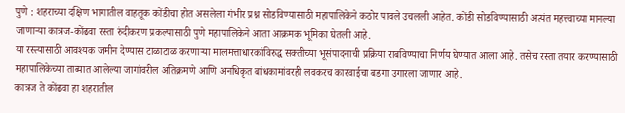पुणे : शहराच्या दक्षिण भागातील वाहतूक कोंडीचा होत असलेला गंभीर प्रश्न सोडविण्यासाठी महापालिकेने कठोर पावले उचलली आहेत. कोंडी सोडविण्यासाठी अत्यंत महत्त्वाच्या मानल्या जाणाऱ्या कात्रज-कोंढवा रस्ता रुंदीकरण प्रकल्पासाठी पुणे महापालिकेने आता आक्रमक भूमिका घेतली आहे.
या रस्त्यासाठी आवश्यक जमीन देण्यास टाळाटाळ करणाऱ्या मालमत्ताधारकांविरुद्ध सक्तीच्या भूसंपादनाची प्रक्रिया राबविण्याचा निर्णय घेण्यात आला आहे. तसेच रस्ता तयार करण्यासाठी महापालिकेच्या ताब्यात आलेल्या जागांवरील अतिक्रमणे आणि अनधिकृत बांधकामांवरही लवकरच कारवाईचा बडगा उगारला जाणार आहे.
कात्रज ते कोंढवा हा शहरातील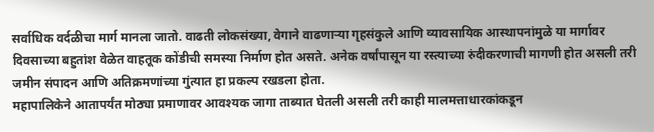सर्वाधिक वर्दळीचा मार्ग मानला जातो. वाढती लोकसंख्या, वेगाने वाढणाऱ्या गृहसंकुले आणि व्यावसायिक आस्थापनांमुळे या मार्गावर दिवसाच्या बहुतांश वेळेत वाहतूक कोंडीची समस्या निर्माण होत असते. अनेक वर्षांपासून या रस्त्याच्या रुंदीकरणाची मागणी होत असली तरी जमीन संपादन आणि अतिक्रमणांच्या गुंत्यात हा प्रकल्प रखडला होता.
महापालिकेने आतापर्यंत मोठ्या प्रमाणावर आवश्यक जागा ताब्यात घेतली असली तरी काही मालमत्ताधारकांकडून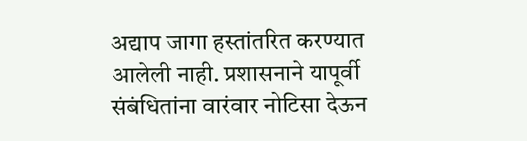अद्याप जागा हस्तांतरित करण्यात आलेली नाही. प्रशासनाने यापूर्वी संबंधितांना वारंवार नोटिसा देऊन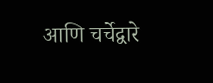आणि चर्चेद्वारे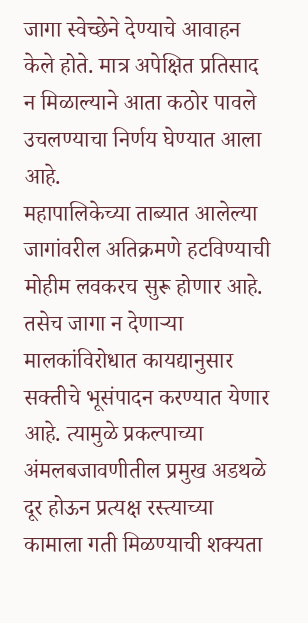जागा स्वेच्छेने देण्याचे आवाहन केले होते. मात्र अपेक्षित प्रतिसाद न मिळाल्याने आता कठोर पावले उचलण्याचा निर्णय घेण्यात आला आहे.
महापालिकेच्या ताब्यात आलेल्या जागांवरील अतिक्रमणे हटविण्याची मोहीम लवकरच सुरू होणार आहे. तसेच जागा न देणाऱ्या मालकांविरोधात कायद्यानुसार सक्तीचे भूसंपादन करण्यात येणार आहे. त्यामुळे प्रकल्पाच्या अंमलबजावणीतील प्रमुख अडथळे दूर होऊन प्रत्यक्ष रस्त्याच्या कामाला गती मिळण्याची शक्यता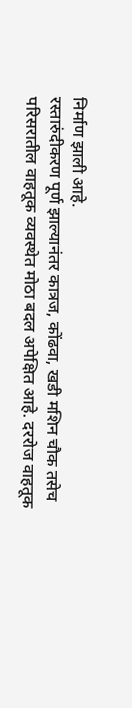निर्माण झाली आहे.
रस्तारुंदीकरण पूर्ण झाल्यानंतर कात्रज, कोंढवा, खडी मशिन चौक तसेच परिसरातील वाहतूक व्यवस्थेत मोठा बदल अपेक्षित आहे. दररोज वाहतूक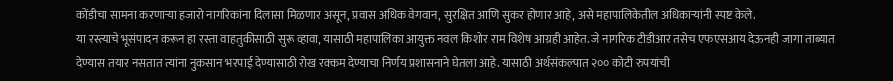कोंडीचा सामना करणाऱ्या हजारो नागरिकांना दिलासा मिळणार असून, प्रवास अधिक वेगवान, सुरक्षित आणि सुकर होणार आहे, असे महापालिकेतील अधिकाऱ्यांनी स्पष्ट केले.
या रस्त्याचे भूसंपादन करून हा रस्ता वाहतुकीसाठी सुरू व्हावा, यासाठी महापालिका आयुक्त नवल किशोर राम विशेष आग्रही आहेत. जे नागरिक टीडीआर तसेच एफएसआय देऊनही जागा ताब्यात देण्यास तयार नसतात त्यांना नुकसान भरपाई देण्यासाठी रोख रक्कम देण्याचा निर्णय प्रशासनाने घेतला आहे. यासाठी अर्थसंकल्पात २०० कोटी रुपयांची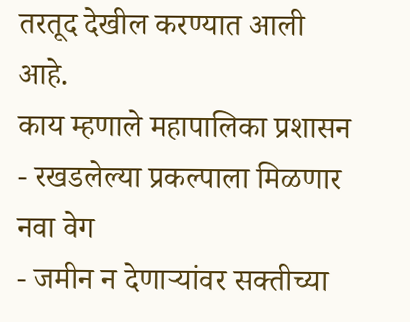तरतूद देखील करण्यात आली आहे.
काय म्हणाले महापालिका प्रशासन
- रखडलेल्या प्रकल्पाला मिळणार नवा वेग
- जमीन न देणाऱ्यांवर सक्तीच्या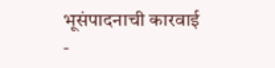भूसंपादनाची कारवाई
-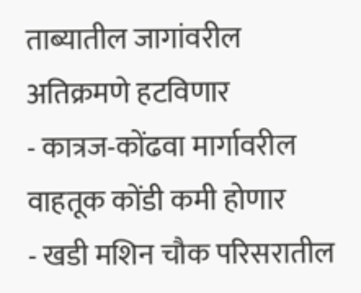ताब्यातील जागांवरील अतिक्रमणे हटविणार
- कात्रज-कोंढवा मार्गावरील वाहतूक कोंडी कमी होणार
- खडी मशिन चौक परिसरातील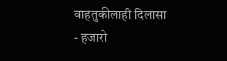वाहतुकीलाही दिलासा
- हजारो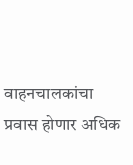वाहनचालकांचा प्रवास होणार अधिक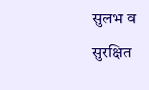सुलभ व सुरक्षित